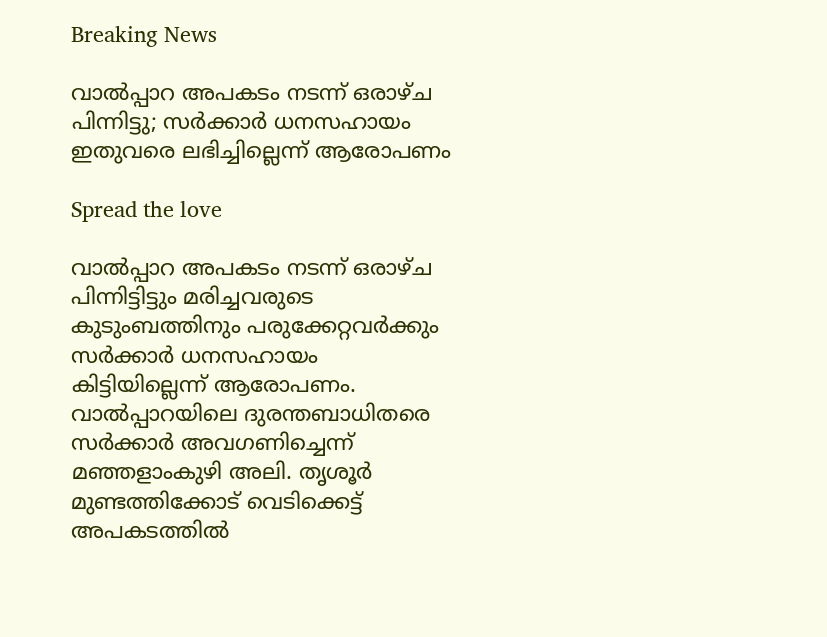Breaking News

വാൽപ്പാറ അപകടം നടന്ന് ഒരാഴ്ച പിന്നിട്ടു; സർക്കാർ ധനസഹായം ഇതുവരെ ലഭിച്ചില്ലെന്ന് ആരോപണം

Spread the love

വാൽപ്പാറ അപകടം നടന്ന് ഒരാഴ്ച പിന്നിട്ടിട്ടും മരിച്ചവരുടെ കുടുംബത്തിനും പരുക്കേറ്റവർക്കും സർക്കാർ ധനസഹായം കിട്ടിയില്ലെന്ന് ആരോപണം. വാൽപ്പാറയിലെ ദുരന്തബാധിതരെ സർക്കാർ അവഗണിച്ചെന്ന് മഞ്ഞളാംകുഴി അലി. തൃശൂർ മുണ്ടത്തിക്കോട് വെടിക്കെട്ട് അപകടത്തിൽ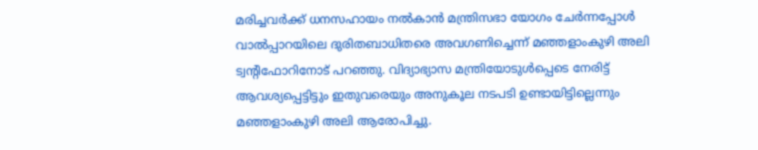മരിച്ചവർക്ക് ധനസഹായം നൽകാൻ മന്ത്രിസഭാ യോഗം ചേർന്നപ്പോൾ വാൽപ്പാറയിലെ ദുരിതബാധിതരെ അവഗണിച്ചെന്ന് മഞ്ഞളാംകുഴി അലി ട്വന്റിഫോറിനോട് പറഞ്ഞു. വിദ്യാഭ്യാസ മന്ത്രിയോടുൾപ്പെടെ നേരിട്ട് ആവശ്യപ്പെട്ടിട്ടും ഇതുവരെയും അനുകൂല നടപടി ഉണ്ടായിട്ടില്ലെന്നും മഞ്ഞളാംകുഴി അലി ആരോപിച്ചു.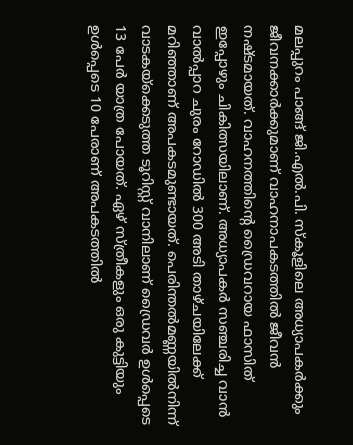മലപ്പുറം പാങ്ങ് ജി.എൽ.പി. സ്‌കൂളിലെ അധ്യാപകർക്കും ജീവനക്കാർക്കുമാണ് വാഹനാപകടത്തിൽ ജീവൻ നഷ്ടമായത്. വാഹനത്തിന്റെ ഡ്രൈവറായ ഫാസിത് ഇപ്പോഴും ചികിത്സയിലാണ്. അധ്യാപകർ സഞ്ചരിച്ച വാൻ വാൽപ്പാറ ചുരം റോഡിൽ 300 അടി താഴ്ചയിലേക്ക് മറിഞ്ഞാണ് അപകടമുണ്ടായത്. പെരിന്തൽമണ്ണയിൽനിന്ന് വാടകയ്ക്കെടുത്ത ടൂറിസ്റ്റ് വാനിലാണ് ഡ്രൈവർ ഉൾപ്പെടെ 13 പേർ യാത്ര പോയത്. ഏഴ് സ്ത്രീകളും ഒരു കുട്ടിയും ഉൾപ്പെടെ 10 പേരാണ് അപകടത്തിൽ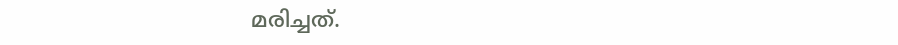മരിച്ചത്.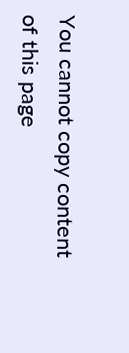You cannot copy content of this page